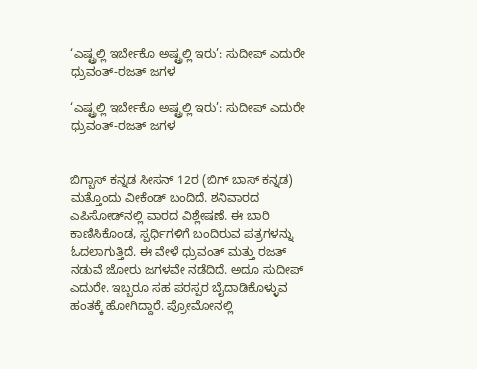‘ಎಷ್ಟ್ರಲ್ಲಿ ಇರ್ಬೇಕೊ ಅಷ್ಟ್ರಲ್ಲಿ ಇರು’: ಸುದೀಪ್ ಎದುರೇ ಧ್ರುವಂತ್-ರಜತ್ ಜಗಳ

‘ಎಷ್ಟ್ರಲ್ಲಿ ಇರ್ಬೇಕೊ ಅಷ್ಟ್ರಲ್ಲಿ ಇರು’: ಸುದೀಪ್ ಎದುರೇ ಧ್ರುವಂತ್-ರಜತ್ ಜಗಳ


ಬಿಗ್ಬಾಸ್ ಕನ್ನಡ ಸೀಸನ್ 12ರ (ಬಿಗ್ ಬಾಸ್ ಕನ್ನಡ) ಮತ್ತೊಂದು ವೀಕೆಂಡ್ ಬಂದಿದೆ. ಶನಿವಾರದ ಎಪಿಸೋಡ್‌ನಲ್ಲಿ ವಾರದ ವಿಶ್ಲೇಷಣೆ. ಈ ಬಾರಿ ಕಾಣಿಸಿಕೊಂಡ, ಸ್ಪರ್ಧಿಗಳಿಗೆ ಬಂದಿರುವ ಪತ್ರಗಳನ್ನು ಓದಲಾಗುತ್ತಿದೆ. ಈ ವೇಳೆ ಧ್ರುವಂತ್ ಮತ್ತು ರಜತ್ ನಡುವೆ ಜೋರು ಜಗಳವೇ ನಡೆದಿದೆ. ಅದೂ ಸುದೀಪ್ ಎದುರೇ. ಇಬ್ಬರೂ ಸಹ ಪರಸ್ಪರ ಬೈದಾಡಿಕೊಳ್ಳುವ ಹಂತಕ್ಕೆ ಹೋಗಿದ್ದಾರೆ. ಪ್ರೋಮೋನಲ್ಲಿ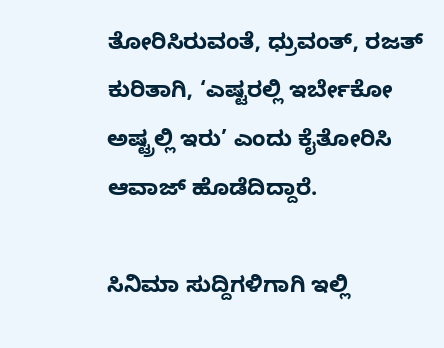ತೋರಿಸಿರುವಂತೆ, ಧ್ರುವಂತ್, ರಜತ್ ಕುರಿತಾಗಿ, ‘ಎಷ್ಟರಲ್ಲಿ ಇರ್ಬೇಕೋ ಅಷ್ಟ್ರಲ್ಲಿ ಇರು’ ಎಂದು ಕೈತೋರಿಸಿ ಆವಾಜ್ ಹೊಡೆದಿದ್ದಾರೆ.

ಸಿನಿಮಾ ಸುದ್ದಿಗಳಿಗಾಗಿ ಇಲ್ಲಿ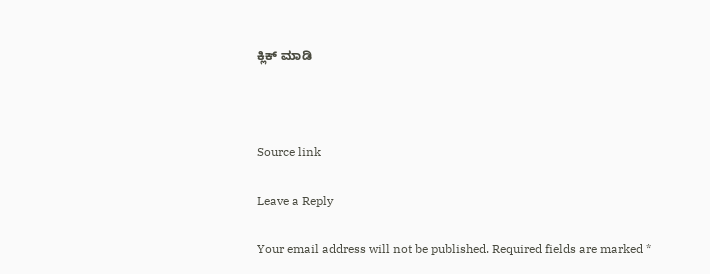ಕ್ಲಿಕ್ ಮಾಡಿ



Source link

Leave a Reply

Your email address will not be published. Required fields are marked *